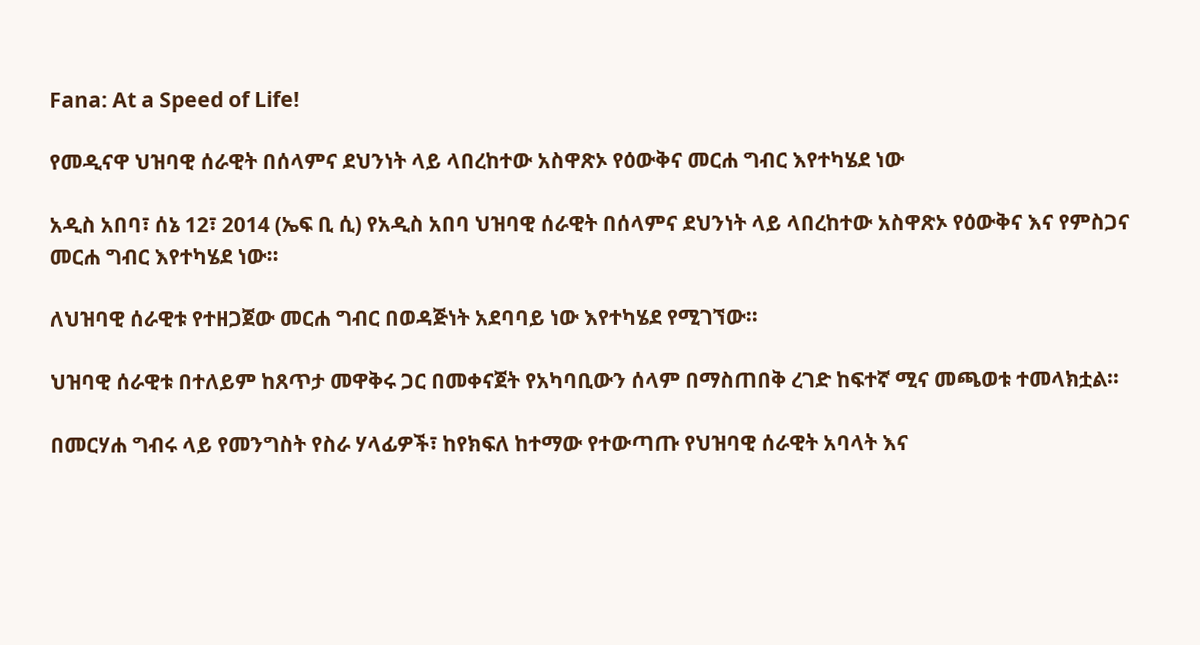Fana: At a Speed of Life!

የመዲናዋ ህዝባዊ ሰራዊት በሰላምና ደህንነት ላይ ላበረከተው አስዋጽኦ የዕውቅና መርሐ ግብር እየተካሄደ ነው

አዲስ አበባ፣ ሰኔ 12፣ 2014 (ኤፍ ቢ ሲ) የአዲስ አበባ ህዝባዊ ሰራዊት በሰላምና ደህንነት ላይ ላበረከተው አስዋጽኦ የዕውቅና እና የምስጋና መርሐ ግብር እየተካሄደ ነው፡፡

ለህዝባዊ ሰራዊቱ የተዘጋጀው መርሐ ግብር በወዳጅነት አደባባይ ነው እየተካሄደ የሚገኘው፡፡

ህዝባዊ ሰራዊቱ በተለይም ከጸጥታ መዋቅሩ ጋር በመቀናጀት የአካባቢውን ሰላም በማስጠበቅ ረገድ ከፍተኛ ሚና መጫወቱ ተመላክቷል።

በመርሃሐ ግብሩ ላይ የመንግስት የስራ ሃላፊዎች፣ ከየክፍለ ከተማው የተውጣጡ የህዝባዊ ሰራዊት አባላት እና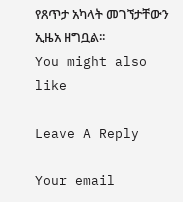የጸጥታ አካላት መገኘታቸውን ኢዜአ ዘግቧል፡፡
You might also like

Leave A Reply

Your email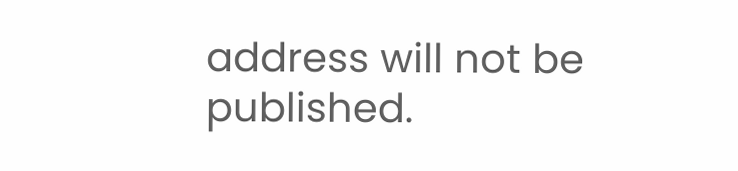address will not be published.